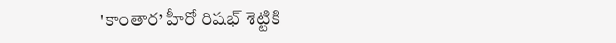'కాంతార’ హీరో రిషభ్ శెట్టికి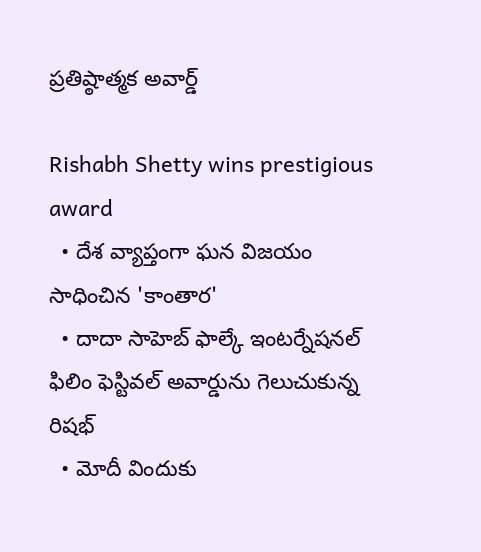ప్రతిష్ఠాత్మక అవార్డ్

Rishabh Shetty wins prestigious award
  • దేశ వ్యాప్తంగా ఘన విజయం సాధించిన 'కాంతార'
  • దాదా సాహెబ్ ఫాల్కే ఇంటర్నేషనల్ ఫిలిం ఫెస్టివల్ అవార్డును గెలుచుకున్న రిషభ్
  • మోదీ విందుకు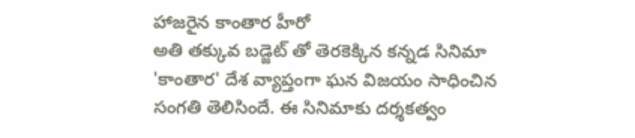హాజరైన కాంతార హీరో
అతి తక్కువ బడ్జెట్ తో తెరకెక్కిన కన్నడ సినిమా 'కాంతార' దేశ వ్యాప్తంగా ఘన విజయం సాధించిన సంగతి తెలిసిందే. ఈ సినిమాకు దర్శకత్వం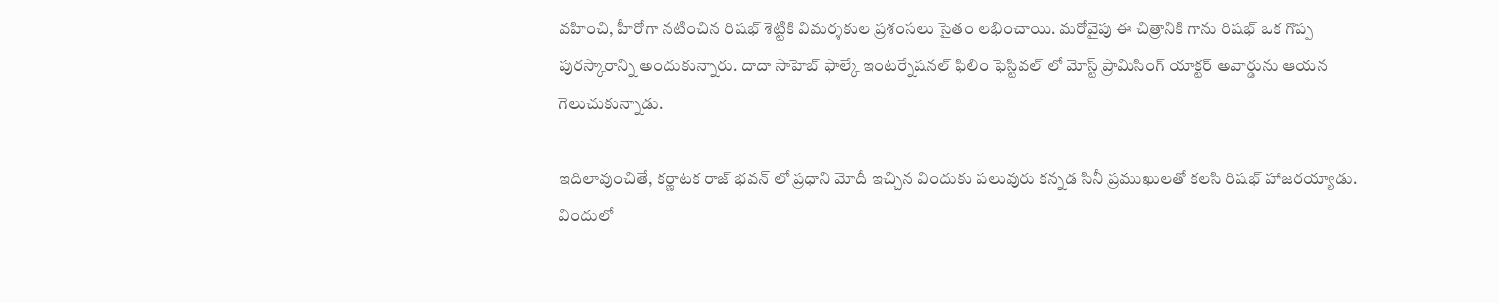వహించి, హీరోగా నటించిన రిషభ్ శెట్టికి విమర్శకుల ప్రశంసలు సైతం లభించాయి. మరోవైపు ఈ చిత్రానికి గాను రిషభ్ ఒక గొప్ప పురస్కారాన్ని అందుకున్నారు. దాదా సాహెబ్ ఫాల్కే ఇంటర్నేషనల్ ఫిలిం ఫెస్టివల్ లో మోస్ట్ ప్రామిసింగ్ యాక్టర్ అవార్డును ఆయన గెలుచుకున్నాడు.

ఇదిలావుంచితే, కర్ణాటక రాజ్ భవన్ లో ప్రధాని మోదీ ఇచ్చిన విందుకు పలువురు కన్నడ సినీ ప్రముఖులతో కలసి రిషభ్ హాజరయ్యాడు. విందులో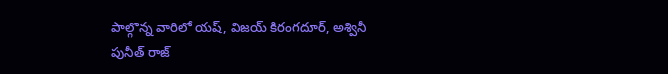పాల్గొన్న వారిలో యష్, విజయ్ కిరంగదూర్, అశ్వినీ పునీత్ రాజ్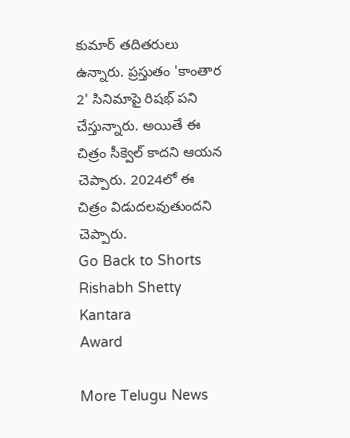కుమార్ తదితరులు ఉన్నారు. ప్రస్తుతం 'కాంతార 2' సినిమాపై రిషభ్ పని చేస్తున్నారు. అయితే ఈ చిత్రం సీక్వెల్ కాదని ఆయన చెప్పారు. 2024లో ఈ చిత్రం విడుదలవుతుందని చెప్పారు.
Go Back to Shorts
Rishabh Shetty
Kantara
Award

More Telugu News